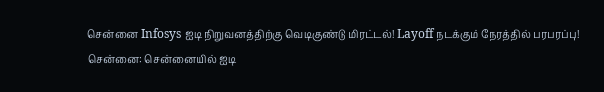சென்னை Infosys ஐடி நிறுவனத்திற்கு வெடிகுண்டு மிரட்டல்! Layoff நடக்கும் நேரத்தில் பரபரப்பு!
சென்னை: சென்னையில் ஐடி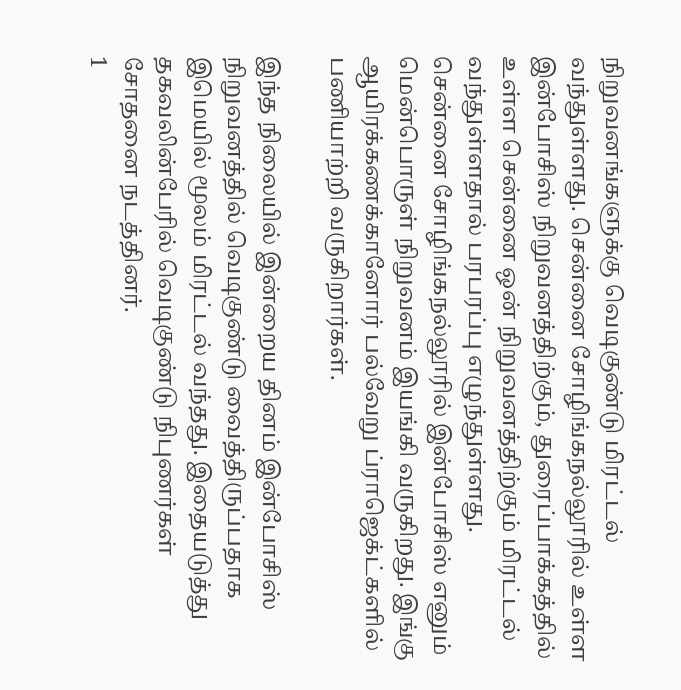நிறுவனங்களுக்கு வெடிகுண்டு மிரட்டல் வந்துள்ளது. சென்னை சோழிங்கநல்லூரில் உள்ள இன்போசிஸ் நிறுவனத்திற்கும், துரைப்பாக்கத்தில் உள்ள சென்னை ஒன் நிறுவனத்திற்கும் மிரட்டல் வந்துள்ளதால் பரபரப்பு எழுந்துள்ளது.
சென்னை சோழிங்கநல்லூரில் இன்போசிஸ் எனும் மென்பொருள் நிறுவனம் இயங்கி வருகிறது. இங்கு ஆயிரக்கணக்கானோர் பல்வேறு ப்ராஜெக்ட்களில் பணியாற்றி வருகிறார்கள்.

இந்த நிலையில் இன்றைய தினம் இன்போசிஸ் நிறுவனத்தில் வெடிகுண்டு வைத்திருப்பதாக இமெயில் மூலம் மிரட்டல் வந்தது. இதையடுத்து தகவலின்பேரில் வெடிகுண்டு நிபுணர்கள் சோதனை நடத்தினர்.
1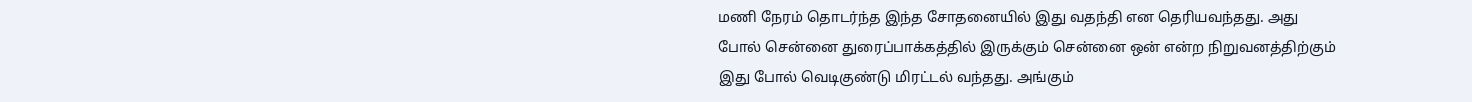மணி நேரம் தொடர்ந்த இந்த சோதனையில் இது வதந்தி என தெரியவந்தது. அது போல் சென்னை துரைப்பாக்கத்தில் இருக்கும் சென்னை ஒன் என்ற நிறுவனத்திற்கும் இது போல் வெடிகுண்டு மிரட்டல் வந்தது. அங்கும்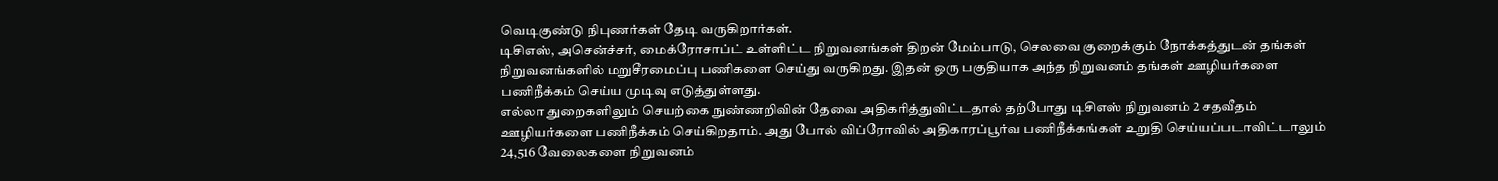வெடிகுண்டு நிபுணர்கள் தேடி வருகிறார்கள்.
டிசிஎஸ், அசென்ச்சர், மைக்ரோசாப்ட் உள்ளிட்ட நிறுவனங்கள் திறன் மேம்பாடு, செலவை குறைக்கும் நோக்கத்துடன் தங்கள் நிறுவனங்களில் மறுசீரமைப்பு பணிகளை செய்து வருகிறது. இதன் ஒரு பகுதியாக அந்த நிறுவனம் தங்கள் ஊழியர்களை பணிநீக்கம் செய்ய முடிவு எடுத்துள்ளது.
எல்லா துறைகளிலும் செயற்கை நுண்ணறிவின் தேவை அதிகரித்துவிட்டதால் தற்போது டிசிஎஸ் நிறுவனம் 2 சதவீதம் ஊழியர்களை பணிநீக்கம் செய்கிறதாம். அது போல் விப்ரோவில் அதிகாரப்பூர்வ பணிநீக்கங்கள் உறுதி செய்யப்படாவிட்டாலும் 24,516 வேலைகளை நிறுவனம்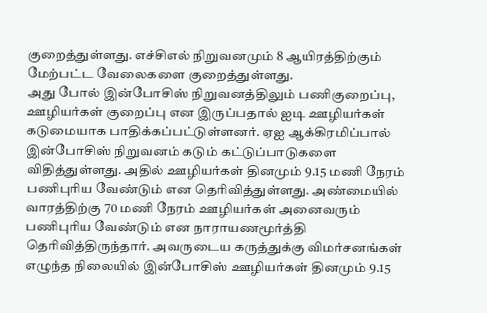குறைத்துள்ளது. எச்சிஎல் நிறுவனமும் 8 ஆயிரத்திற்கும் மேற்பட்ட வேலைகளை குறைத்துள்ளது.
அது போல் இன்போசிஸ் நிறுவனத்திலும் பணிகுறைப்பு, ஊழியர்கள் குறைப்பு என இருப்பதால் ஐடி ஊழியர்கள் கடுமையாக பாதிக்கப்பட்டுள்ளனர். ஏஐ ஆக்கிரமிப்பால் இன்போசிஸ் நிறுவனம் கடும் கட்டுப்பாடுகளை விதித்துள்ளது. அதில் ஊழியர்கள் தினமும் 9.15 மணி நேரம் பணிபுரிய வேண்டும் என தெரிவித்துள்ளது. அண்மையில் வாரத்திற்கு 70 மணி நேரம் ஊழியர்கள் அனைவரும் பணிபுரிய வேண்டும் என நாராயணமூர்த்தி தெரிவித்திருந்தார். அவருடைய கருத்துக்கு விமர்சனங்கள் எழுந்த நிலையில் இன்போசிஸ் ஊழியர்கள் தினமும் 9.15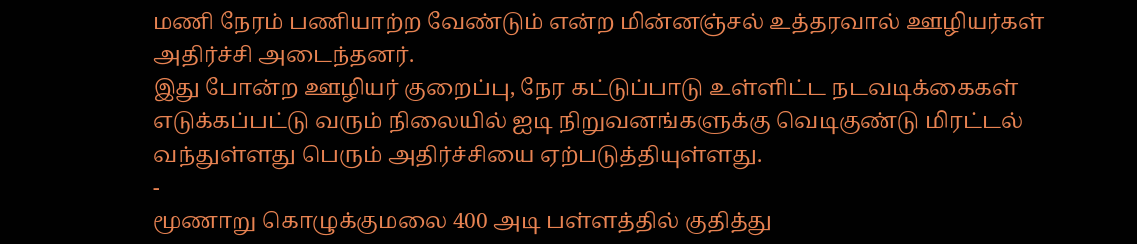மணி நேரம் பணியாற்ற வேண்டும் என்ற மின்னஞ்சல் உத்தரவால் ஊழியர்கள் அதிர்ச்சி அடைந்தனர்.
இது போன்ற ஊழியர் குறைப்பு, நேர கட்டுப்பாடு உள்ளிட்ட நடவடிக்கைகள் எடுக்கப்பட்டு வரும் நிலையில் ஐடி நிறுவனங்களுக்கு வெடிகுண்டு மிரட்டல் வந்துள்ளது பெரும் அதிர்ச்சியை ஏற்படுத்தியுள்ளது.
-
மூணாறு கொழுக்குமலை 400 அடி பள்ளத்தில் குதித்து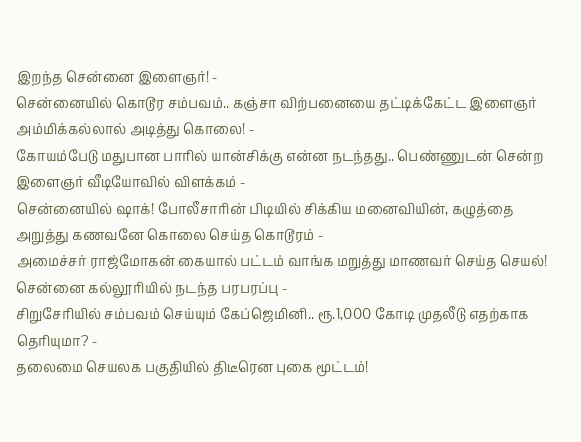இறந்த சென்னை இளைஞர்! -
சென்னையில் கொடூர சம்பவம்.. கஞ்சா விற்பனையை தட்டிக்கேட்ட இளைஞர் அம்மிக்கல்லால் அடித்து கொலை! -
கோயம்பேடு மதுபான பாரில் யான்சிக்கு என்ன நடந்தது.. பெண்ணுடன் சென்ற இளைஞர் வீடியோவில் விளக்கம் -
சென்னையில் ஷாக்! போலீசாரின் பிடியில் சிக்கிய மனைவியின், கழுத்தை அறுத்து கணவனே கொலை செய்த கொடூரம் -
அமைச்சர் ராஜ்மோகன் கையால் பட்டம் வாங்க மறுத்து மாணவர் செய்த செயல்! சென்னை கல்லூரியில் நடந்த பரபரப்பு -
சிறுசேரியில் சம்பவம் செய்யும் கேப்ஜெமினி.. ரூ.1,000 கோடி முதலீடு எதற்காக தெரியுமா? -
தலைமை செயலக பகுதியில் திடீரென புகை மூட்டம்!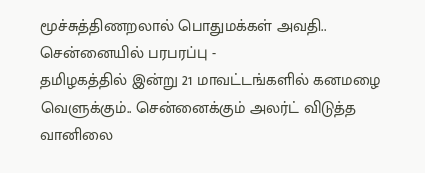மூச்சுத்திணறலால் பொதுமக்கள் அவதி.. சென்னையில் பரபரப்பு -
தமிழகத்தில் இன்று 21 மாவட்டங்களில் கனமழை வெளுக்கும்.. சென்னைக்கும் அலர்ட் விடுத்த வானிலை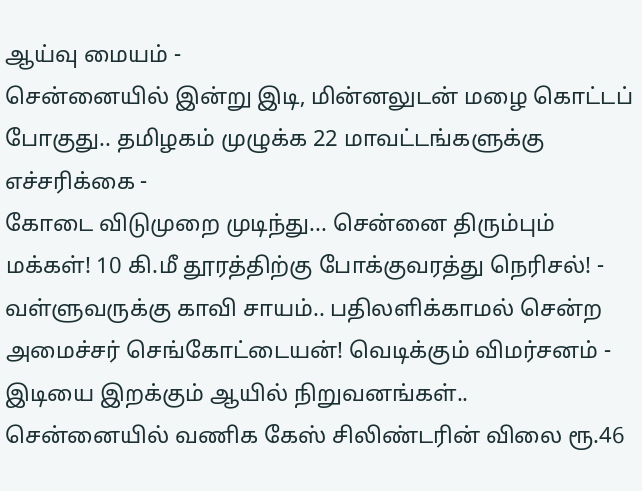ஆய்வு மையம் -
சென்னையில் இன்று இடி, மின்னலுடன் மழை கொட்டப் போகுது.. தமிழகம் முழுக்க 22 மாவட்டங்களுக்கு எச்சரிக்கை -
கோடை விடுமுறை முடிந்து... சென்னை திரும்பும் மக்கள்! 10 கி.மீ தூரத்திற்கு போக்குவரத்து நெரிசல்! -
வள்ளுவருக்கு காவி சாயம்.. பதிலளிக்காமல் சென்ற அமைச்சர் செங்கோட்டையன்! வெடிக்கும் விமர்சனம் -
இடியை இறக்கும் ஆயில் நிறுவனங்கள்.. சென்னையில் வணிக கேஸ் சிலிண்டரின் விலை ரூ.46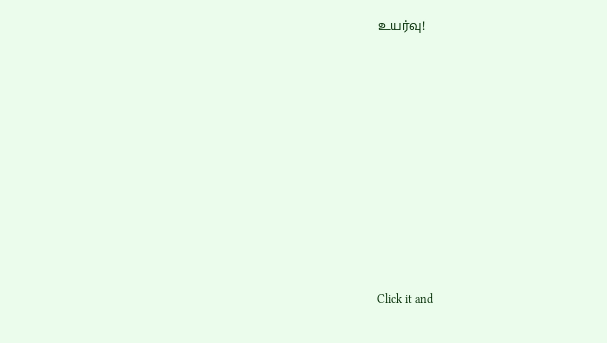உயர்வு!












Click it and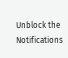Unblock the Notifications